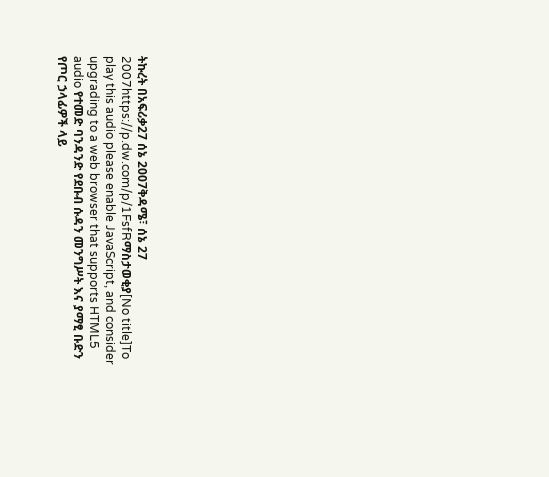ትኩረት በአፍሪቃ27 ሰኔ 2007ቅዳሜ፣ ሰኔ 27 2007https://p.dw.com/p/1FsfRማስታወቂያ[No title]To play this audio please enable JavaScript, and consider upgrading to a web browser that supports HTML5 audio የተመድ ባንዳንድ የደቡብ ሱዳን መንግሥት እና ያማፂ ቡድን የጦር ኃላፊዎች ላይ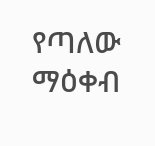የጣለው ማዕቀብ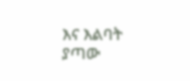እና እልባት ያጣው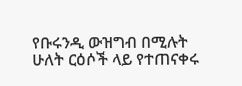የቡሩንዲ ውዝግብ በሚሉት ሁለት ርዕሶች ላይ የተጠናቀሩ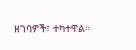ዘገባዎች፣ ተካተዋል።